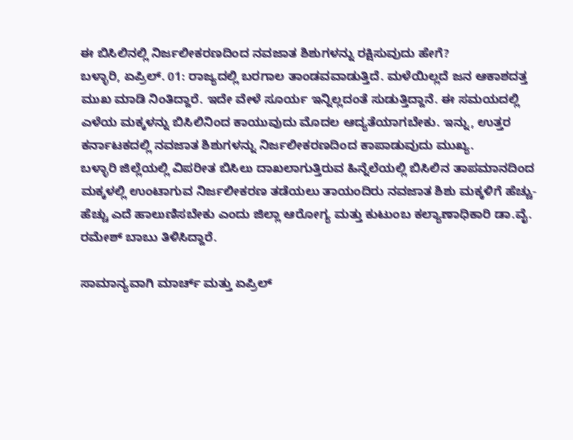ಈ ಬಿಸಿಲಿನಲ್ಲಿ ನಿರ್ಜಲೀಕರಣದಿಂದ ನವಜಾತ ಶಿಶುಗಳನ್ನು ರಕ್ಷಿಸುವುದು ಹೇಗೆ?
ಬಳ್ಳಾರಿ, ಏಪ್ರಿಲ್. 01: ರಾಜ್ಯದಲ್ಲಿ ಬರಗಾಲ ತಾಂಡವವಾಡುತ್ತಿದೆ. ಮಳೆಯಿಲ್ಲದೆ ಜನ ಆಕಾಶದತ್ತ ಮುಖ ಮಾಡಿ ನಿಂತಿದ್ದಾರೆ. ಇದೇ ವೇಳೆ ಸೂರ್ಯ ಇನ್ನಿಲ್ಲದಂತೆ ಸುಡುತ್ತಿದ್ದಾನೆ. ಈ ಸಮಯದಲ್ಲಿ ಎಳೆಯ ಮಕ್ಕಳನ್ನು ಬಿಸಿಲಿನಿಂದ ಕಾಯುವುದು ಮೊದಲ ಆದ್ಯತೆಯಾಗಬೇಕು. ಇನ್ನು, ಉತ್ತರ ಕರ್ನಾಟಕದಲ್ಲಿ ನವಜಾತ ಶಿಶುಗಳನ್ನು ನಿರ್ಜಲೀಕರಣದಿಂದ ಕಾಪಾಡುವುದು ಮುಖ್ಯ.
ಬಳ್ಳಾರಿ ಜಿಲ್ಲೆಯಲ್ಲಿ ವಿಪರೀತ ಬಿಸಿಲು ದಾಖಲಾಗುತ್ತಿರುವ ಹಿನ್ನೆಲೆಯಲ್ಲಿ ಬಿಸಿಲಿನ ತಾಪಮಾನದಿಂದ ಮಕ್ಕಳಲ್ಲಿ ಉಂಟಾಗುವ ನಿರ್ಜಲೀಕರಣ ತಡೆಯಲು ತಾಯಂದಿರು ನವಜಾತ ಶಿಶು ಮಕ್ಕಳಿಗೆ ಹೆಚ್ಚು-ಹೆಚ್ಚು ಎದೆ ಹಾಲುಣಿಸಬೇಕು ಎಂದು ಜಿಲ್ಲಾ ಆರೋಗ್ಯ ಮತ್ತು ಕುಟುಂಬ ಕಲ್ಯಾಣಾಧಿಕಾರಿ ಡಾ.ವೈ. ರಮೇಶ್ ಬಾಬು ತಿಳಿಸಿದ್ದಾರೆ.

ಸಾಮಾನ್ಯವಾಗಿ ಮಾರ್ಚ್ ಮತ್ತು ಏಪ್ರಿಲ್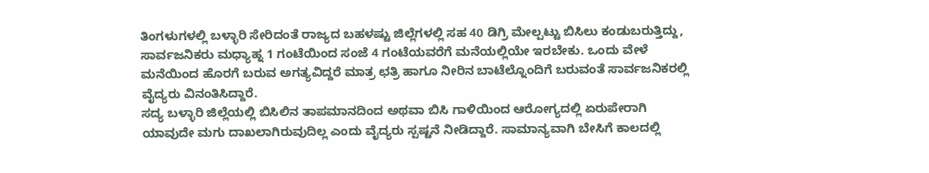ತಿಂಗಳುಗಳಲ್ಲಿ ಬಳ್ಳಾರಿ ಸೇರಿದಂತೆ ರಾಜ್ಯದ ಬಹಳಷ್ಟು ಜಿಲ್ಲೆಗಳಲ್ಲಿ ಸಹ 40 ಡಿಗ್ರಿ ಮೇಲ್ಪಟ್ಟು ಬಿಸಿಲು ಕಂಡುಬರುತ್ತಿದ್ದು, ಸಾರ್ವಜನಿಕರು ಮಧ್ಯಾಹ್ನ 1 ಗಂಟೆಯಿಂದ ಸಂಜೆ 4 ಗಂಟೆಯವರೆಗೆ ಮನೆಯಲ್ಲಿಯೇ ಇರಬೇಕು. ಒಂದು ವೇಳೆ ಮನೆಯಿಂದ ಹೊರಗೆ ಬರುವ ಅಗತ್ಯವಿದ್ದರೆ ಮಾತ್ರ ಛತ್ರಿ ಹಾಗೂ ನೀರಿನ ಬಾಟೆಲ್ನೊಂದಿಗೆ ಬರುವಂತೆ ಸಾರ್ವಜನಿಕರಲ್ಲಿ ವೈದ್ಯರು ವಿನಂತಿಸಿದ್ದಾರೆ.
ಸದ್ಯ ಬಳ್ಳಾರಿ ಜಿಲ್ಲೆಯಲ್ಲಿ ಬಿಸಿಲಿನ ತಾಪಮಾನದಿಂದ ಅಥವಾ ಬಿಸಿ ಗಾಳಿಯಿಂದ ಆರೋಗ್ಯದಲ್ಲಿ ಏರುಪೇರಾಗಿ ಯಾವುದೇ ಮಗು ದಾಖಲಾಗಿರುವುದಿಲ್ಲ ಎಂದು ವೈದ್ಯರು ಸ್ಪಷ್ಟನೆ ನೀಡಿದ್ದಾರೆ. ಸಾಮಾನ್ಯವಾಗಿ ಬೇಸಿಗೆ ಕಾಲದಲ್ಲಿ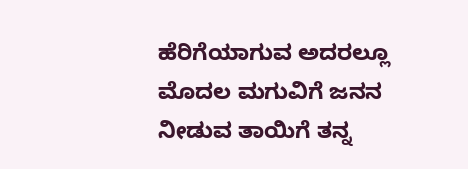ಹೆರಿಗೆಯಾಗುವ ಅದರಲ್ಲೂ ಮೊದಲ ಮಗುವಿಗೆ ಜನನ ನೀಡುವ ತಾಯಿಗೆ ತನ್ನ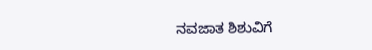ನವಜಾತ ಶಿಶುವಿಗೆ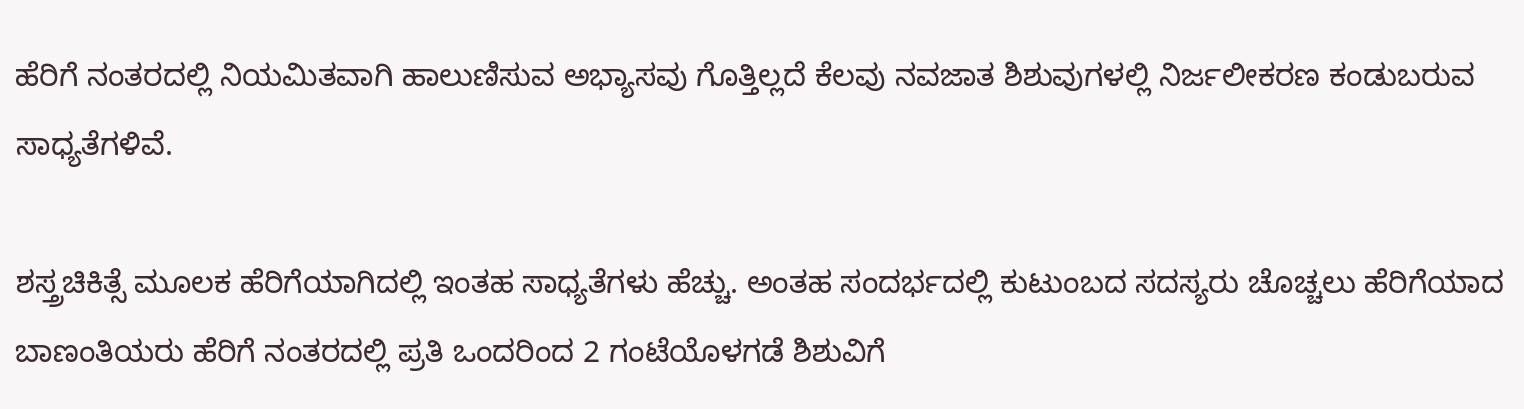ಹೆರಿಗೆ ನಂತರದಲ್ಲಿ ನಿಯಮಿತವಾಗಿ ಹಾಲುಣಿಸುವ ಅಭ್ಯಾಸವು ಗೊತ್ತಿಲ್ಲದೆ ಕೆಲವು ನವಜಾತ ಶಿಶುವುಗಳಲ್ಲಿ ನಿರ್ಜಲೀಕರಣ ಕಂಡುಬರುವ ಸಾಧ್ಯತೆಗಳಿವೆ.

ಶಸ್ತ್ರಚಿಕಿತ್ಸೆ ಮೂಲಕ ಹೆರಿಗೆಯಾಗಿದಲ್ಲಿ ಇಂತಹ ಸಾಧ್ಯತೆಗಳು ಹೆಚ್ಚು. ಅಂತಹ ಸಂದರ್ಭದಲ್ಲಿ ಕುಟುಂಬದ ಸದಸ್ಯರು ಚೊಚ್ಚಲು ಹೆರಿಗೆಯಾದ ಬಾಣಂತಿಯರು ಹೆರಿಗೆ ನಂತರದಲ್ಲಿ ಪ್ರತಿ ಒಂದರಿಂದ 2 ಗಂಟೆಯೊಳಗಡೆ ಶಿಶುವಿಗೆ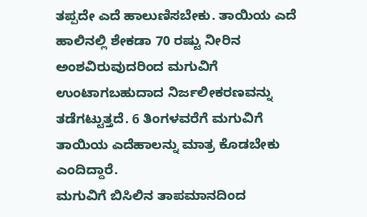ತಪ್ಪದೇ ಎದೆ ಹಾಲುಣಿಸಬೇಕು. ತಾಯಿಯ ಎದೆ ಹಾಲಿನಲ್ಲಿ ಶೇಕಡಾ 70 ರಷ್ಟು ನೀರಿನ ಅಂಶವಿರುವುದರಿಂದ ಮಗುವಿಗೆ ಉಂಟಾಗಬಹುದಾದ ನಿರ್ಜಲೀಕರಣವನ್ನು ತಡೆಗಟ್ಟುತ್ತದೆ. 6 ತಿಂಗಳವರೆಗೆ ಮಗುವಿಗೆ ತಾಯಿಯ ಎದೆಹಾಲನ್ನು ಮಾತ್ರ ಕೊಡಬೇಕು ಎಂದಿದ್ದಾರೆ.
ಮಗುವಿಗೆ ಬಿಸಿಲಿನ ತಾಪಮಾನದಿಂದ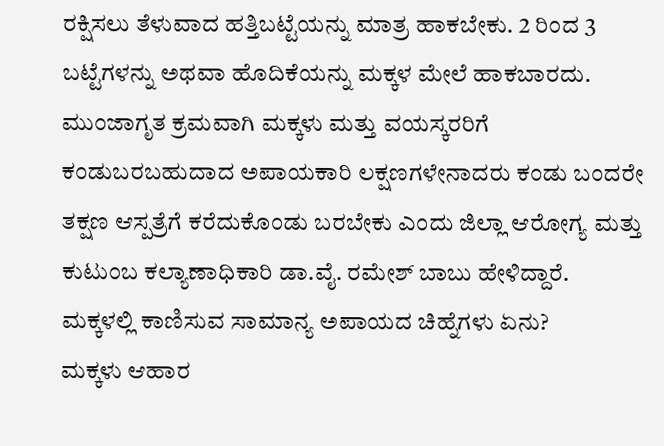ರಕ್ಷಿಸಲು ತೆಳುವಾದ ಹತ್ತಿಬಟ್ಟೆಯನ್ನು ಮಾತ್ರ ಹಾಕಬೇಕು. 2 ರಿಂದ 3 ಬಟ್ಟೆಗಳನ್ನು ಅಥವಾ ಹೊದಿಕೆಯನ್ನು ಮಕ್ಕಳ ಮೇಲೆ ಹಾಕಬಾರದು. ಮುಂಜಾಗೃತ ಕ್ರಮವಾಗಿ ಮಕ್ಕಳು ಮತ್ತು ವಯಸ್ಕರರಿಗೆ ಕಂಡುಬರಬಹುದಾದ ಅಪಾಯಕಾರಿ ಲಕ್ಷಣಗಳೇನಾದರು ಕಂಡು ಬಂದರೇ ತಕ್ಷಣ ಆಸ್ಪತ್ರೆಗೆ ಕರೆದುಕೊಂಡು ಬರಬೇಕು ಎಂದು ಜಿಲ್ಲಾ ಆರೋಗ್ಯ ಮತ್ತು ಕುಟುಂಬ ಕಲ್ಯಾಣಾಧಿಕಾರಿ ಡಾ.ವೈ. ರಮೇಶ್ ಬಾಬು ಹೇಳಿದ್ದಾರೆ.
ಮಕ್ಕಳಲ್ಲಿ ಕಾಣಿಸುವ ಸಾಮಾನ್ಯ ಅಪಾಯದ ಚಿಹ್ನೆಗಳು ಏನು?
ಮಕ್ಕಳು ಆಹಾರ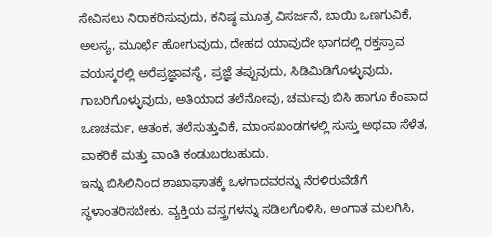ಸೇವಿಸಲು ನಿರಾಕರಿಸುವುದು, ಕನಿಷ್ಠ ಮೂತ್ರ ವಿಸರ್ಜನೆ, ಬಾಯಿ ಒಣಗುವಿಕೆ, ಅಲಸ್ಯ, ಮೂರ್ಛೆ ಹೋಗುವುದು, ದೇಹದ ಯಾವುದೇ ಭಾಗದಲ್ಲಿ ರಕ್ತಸ್ರಾವ ವಯಸ್ಕರಲ್ಲಿ ಅರೆಪ್ರಜ್ಞಾವಸ್ಥೆ, ಪ್ರಜ್ಞೆ ತಪ್ಪುವುದು, ಸಿಡಿಮಿಡಿಗೊಳ್ಳುವುದು, ಗಾಬರಿಗೊಳ್ಳುವುದು, ಅತಿಯಾದ ತಲೆನೋವು, ಚರ್ಮವು ಬಿಸಿ ಹಾಗೂ ಕೆಂಪಾದ ಒಣಚರ್ಮ, ಆತಂಕ, ತಲೆಸುತ್ತುವಿಕೆ, ಮಾಂಸಖಂಡಗಳಲ್ಲಿ ಸುಸ್ತು ಅಥವಾ ಸೆಳೆತ, ವಾಕರಿಕೆ ಮತ್ತು ವಾಂತಿ ಕಂಡುಬರಬಹುದು.
ಇನ್ನು ಬಿಸಿಲಿನಿಂದ ಶಾಖಾಘಾತಕ್ಕೆ ಒಳಗಾದವರನ್ನು ನೆರಳಿರುವೆಡೆಗೆ ಸ್ಥಳಾಂತರಿಸಬೇಕು. ವ್ಯಕ್ತಿಯ ವಸ್ತ್ರಗಳನ್ನು ಸಡಿಲಗೊಳಿಸಿ, ಅಂಗಾತ ಮಲಗಿಸಿ,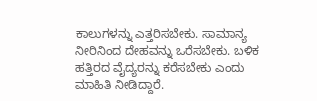ಕಾಲುಗಳನ್ನು ಎತ್ತರಿಸಬೇಕು. ಸಾಮಾನ್ಯ ನೀರಿನಿಂದ ದೇಹವನ್ನು ಒರೆಸಬೇಕು. ಬಳಿಕ ಹತ್ತಿರದ ವೈದ್ಯರನ್ನು ಕರೆಸಬೇಕು ಎಂದು ಮಾಹಿತಿ ನೀಡಿದ್ದಾರೆ.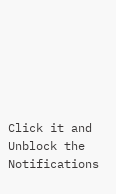Click it and Unblock the Notifications